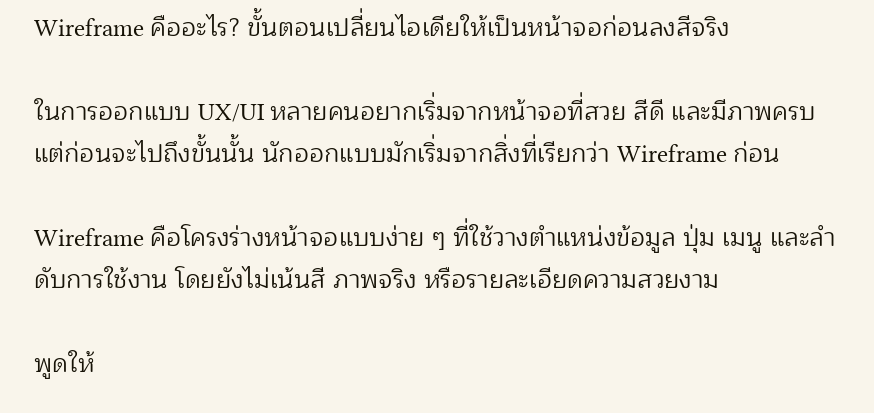Wireframe คืออะไร? ขั้นตอนเปลี่ยนไอเดียให้เป็นหน้าจอก่อนลงสีจริง

ในการออกแบบ UX/UI หลายคนอยากเริ่มจากหน้าจอที่สวย สีดี และมีภาพครบ แต่ก่อนจะไปถึงขั้นนั้น นักออกแบบมักเริ่มจากสิ่งที่เรียกว่า Wireframe ก่อน

Wireframe คือโครงร่างหน้าจอแบบง่าย ๆ ที่ใช้วางตำแหน่งข้อมูล ปุ่ม เมนู และลำดับการใช้งาน โดยยังไม่เน้นสี ภาพจริง หรือรายละเอียดความสวยงาม

พูดให้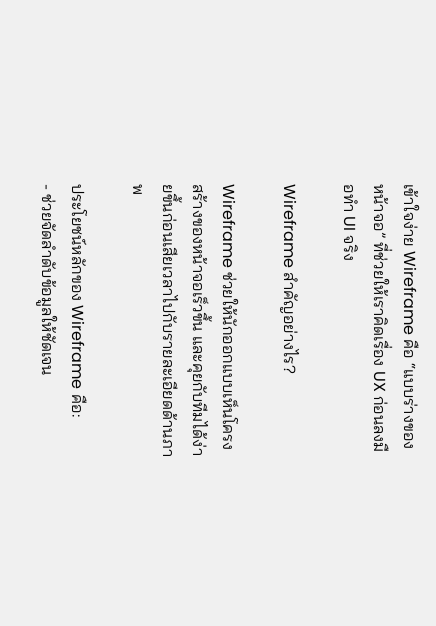เข้าใจง่าย Wireframe คือ “แบบร่างของหน้าจอ” ที่ช่วยให้เราคิดเรื่อง UX ก่อนลงมือทำ UI จริง

Wireframe สำคัญอย่างไร?

Wireframe ช่วยให้นักออกแบบเห็นโครงสร้างของหน้าจอเร็วขึ้น และคุยกับทีมได้ง่ายขึ้นก่อนเสียเวลาไปกับรายละเอียดด้านภาพ

ประโยชน์หลักของ Wireframe คือ:
- ช่วยจัดลำดับข้อมูลให้ชัดเจน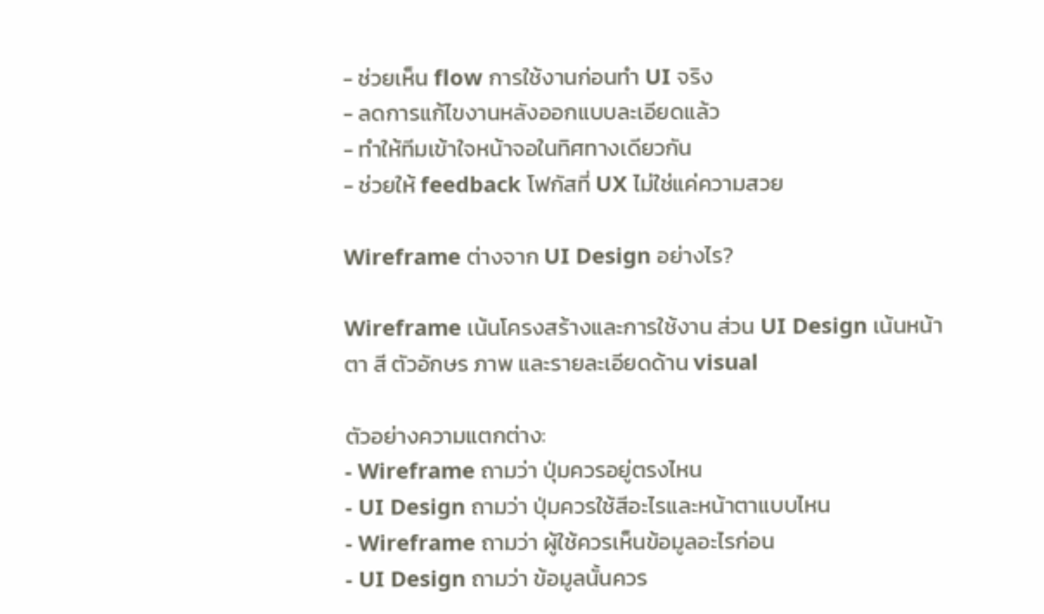- ช่วยเห็น flow การใช้งานก่อนทำ UI จริง
- ลดการแก้ไขงานหลังออกแบบละเอียดแล้ว
- ทำให้ทีมเข้าใจหน้าจอในทิศทางเดียวกัน
- ช่วยให้ feedback โฟกัสที่ UX ไม่ใช่แค่ความสวย

Wireframe ต่างจาก UI Design อย่างไร?

Wireframe เน้นโครงสร้างและการใช้งาน ส่วน UI Design เน้นหน้าตา สี ตัวอักษร ภาพ และรายละเอียดด้าน visual

ตัวอย่างความแตกต่าง:
- Wireframe ถามว่า ปุ่มควรอยู่ตรงไหน
- UI Design ถามว่า ปุ่มควรใช้สีอะไรและหน้าตาแบบไหน
- Wireframe ถามว่า ผู้ใช้ควรเห็นข้อมูลอะไรก่อน
- UI Design ถามว่า ข้อมูลนั้นควร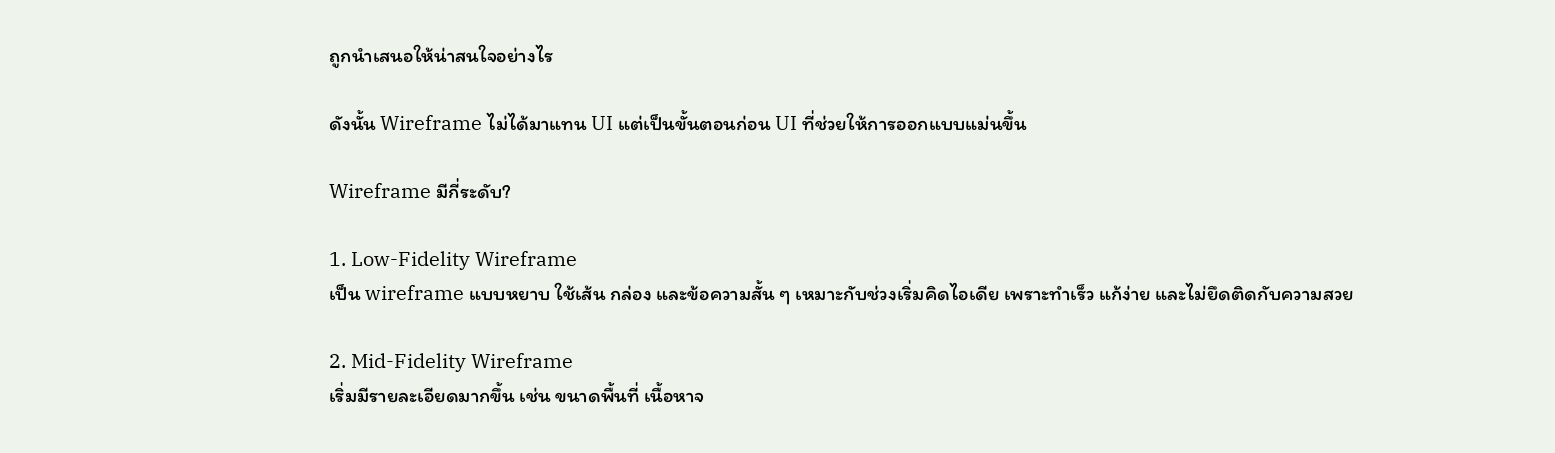ถูกนำเสนอให้น่าสนใจอย่างไร

ดังนั้น Wireframe ไม่ได้มาแทน UI แต่เป็นขั้นตอนก่อน UI ที่ช่วยให้การออกแบบแม่นขึ้น

Wireframe มีกี่ระดับ?

1. Low-Fidelity Wireframe
เป็น wireframe แบบหยาบ ใช้เส้น กล่อง และข้อความสั้น ๆ เหมาะกับช่วงเริ่มคิดไอเดีย เพราะทำเร็ว แก้ง่าย และไม่ยึดติดกับความสวย

2. Mid-Fidelity Wireframe
เริ่มมีรายละเอียดมากขึ้น เช่น ขนาดพื้นที่ เนื้อหาจ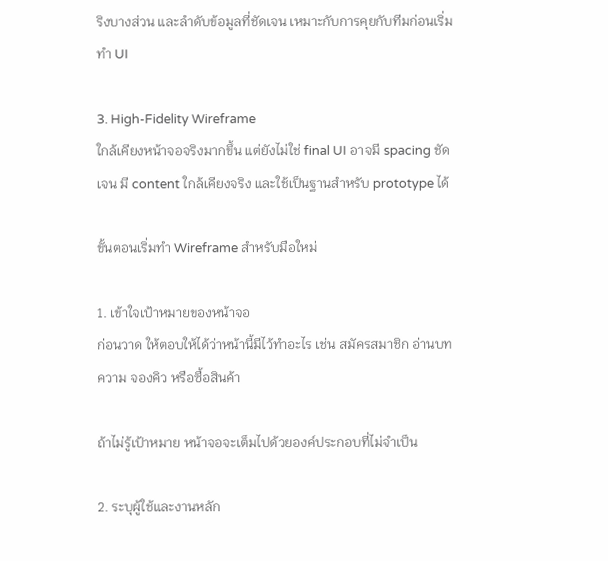ริงบางส่วน และลำดับข้อมูลที่ชัดเจน เหมาะกับการคุยกับทีมก่อนเริ่มทำ UI

3. High-Fidelity Wireframe
ใกล้เคียงหน้าจอจริงมากขึ้น แต่ยังไม่ใช่ final UI อาจมี spacing ชัดเจน มี content ใกล้เคียงจริง และใช้เป็นฐานสำหรับ prototype ได้

ขั้นตอนเริ่มทำ Wireframe สำหรับมือใหม่

1. เข้าใจเป้าหมายของหน้าจอ
ก่อนวาด ให้ตอบให้ได้ว่าหน้านี้มีไว้ทำอะไร เช่น สมัครสมาชิก อ่านบทความ จองคิว หรือซื้อสินค้า

ถ้าไม่รู้เป้าหมาย หน้าจอจะเต็มไปด้วยองค์ประกอบที่ไม่จำเป็น

2. ระบุผู้ใช้และงานหลัก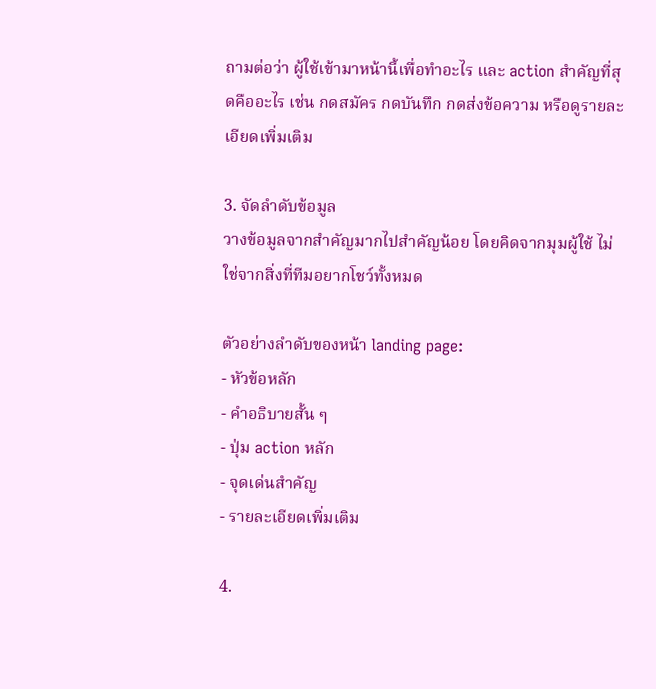ถามต่อว่า ผู้ใช้เข้ามาหน้านี้เพื่อทำอะไร และ action สำคัญที่สุดคืออะไร เช่น กดสมัคร กดบันทึก กดส่งข้อความ หรือดูรายละเอียดเพิ่มเติม

3. จัดลำดับข้อมูล
วางข้อมูลจากสำคัญมากไปสำคัญน้อย โดยคิดจากมุมผู้ใช้ ไม่ใช่จากสิ่งที่ทีมอยากโชว์ทั้งหมด

ตัวอย่างลำดับของหน้า landing page:
- หัวข้อหลัก
- คำอธิบายสั้น ๆ
- ปุ่ม action หลัก
- จุดเด่นสำคัญ
- รายละเอียดเพิ่มเติม

4.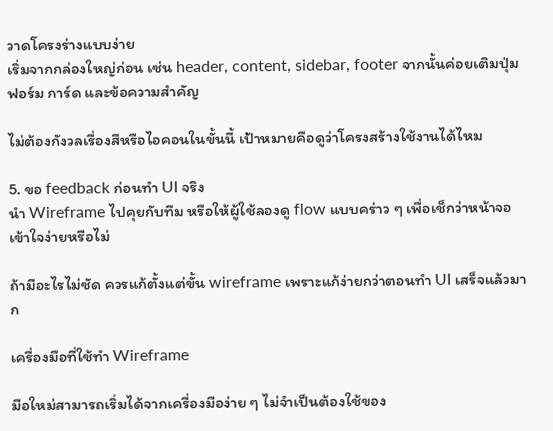วาดโครงร่างแบบง่าย
เริ่มจากกล่องใหญ่ก่อน เช่น header, content, sidebar, footer จากนั้นค่อยเติมปุ่ม ฟอร์ม การ์ด และข้อความสำคัญ

ไม่ต้องกังวลเรื่องสีหรือไอคอนในขั้นนี้ เป้าหมายคือดูว่าโครงสร้างใช้งานได้ไหม

5. ขอ feedback ก่อนทำ UI จริง
นำ Wireframe ไปคุยกับทีม หรือให้ผู้ใช้ลองดู flow แบบคร่าว ๆ เพื่อเช็กว่าหน้าจอเข้าใจง่ายหรือไม่

ถ้ามีอะไรไม่ชัด ควรแก้ตั้งแต่ขั้น wireframe เพราะแก้ง่ายกว่าตอนทำ UI เสร็จแล้วมาก

เครื่องมือที่ใช้ทำ Wireframe

มือใหม่สามารถเริ่มได้จากเครื่องมือง่าย ๆ ไม่จำเป็นต้องใช้ของ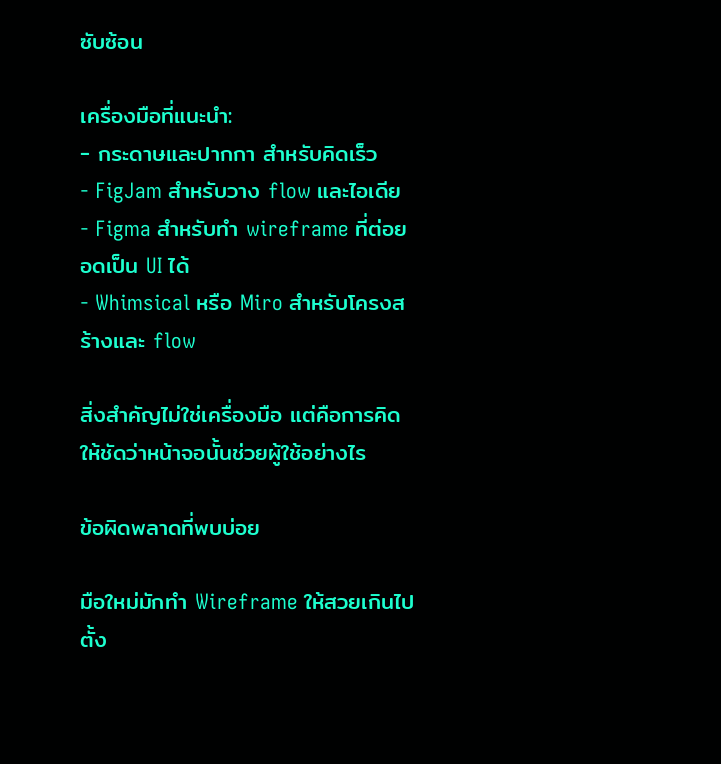ซับซ้อน

เครื่องมือที่แนะนำ:
- กระดาษและปากกา สำหรับคิดเร็ว
- FigJam สำหรับวาง flow และไอเดีย
- Figma สำหรับทำ wireframe ที่ต่อยอดเป็น UI ได้
- Whimsical หรือ Miro สำหรับโครงสร้างและ flow

สิ่งสำคัญไม่ใช่เครื่องมือ แต่คือการคิดให้ชัดว่าหน้าจอนั้นช่วยผู้ใช้อย่างไร

ข้อผิดพลาดที่พบบ่อย

มือใหม่มักทำ Wireframe ให้สวยเกินไปตั้ง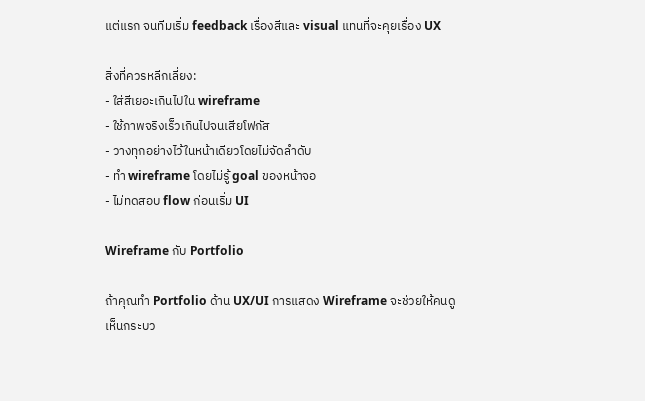แต่แรก จนทีมเริ่ม feedback เรื่องสีและ visual แทนที่จะคุยเรื่อง UX

สิ่งที่ควรหลีกเลี่ยง:
- ใส่สีเยอะเกินไปใน wireframe
- ใช้ภาพจริงเร็วเกินไปจนเสียโฟกัส
- วางทุกอย่างไว้ในหน้าเดียวโดยไม่จัดลำดับ
- ทำ wireframe โดยไม่รู้ goal ของหน้าจอ
- ไม่ทดสอบ flow ก่อนเริ่ม UI

Wireframe กับ Portfolio

ถ้าคุณทำ Portfolio ด้าน UX/UI การแสดง Wireframe จะช่วยให้คนดูเห็นกระบว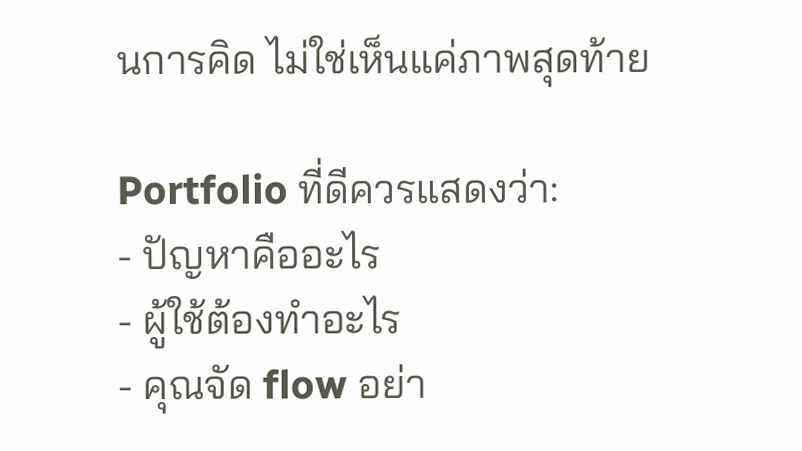นการคิด ไม่ใช่เห็นแค่ภาพสุดท้าย

Portfolio ที่ดีควรแสดงว่า:
- ปัญหาคืออะไร
- ผู้ใช้ต้องทำอะไร
- คุณจัด flow อย่า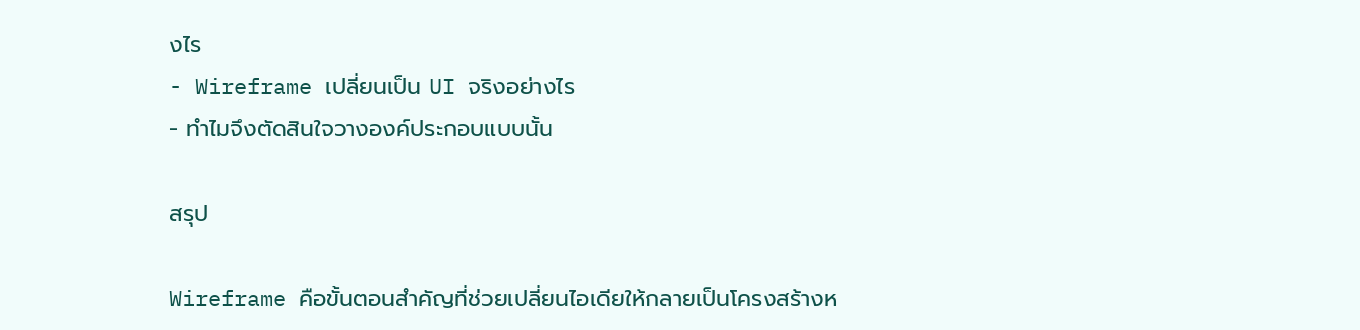งไร
- Wireframe เปลี่ยนเป็น UI จริงอย่างไร
- ทำไมจึงตัดสินใจวางองค์ประกอบแบบนั้น

สรุป

Wireframe คือขั้นตอนสำคัญที่ช่วยเปลี่ยนไอเดียให้กลายเป็นโครงสร้างห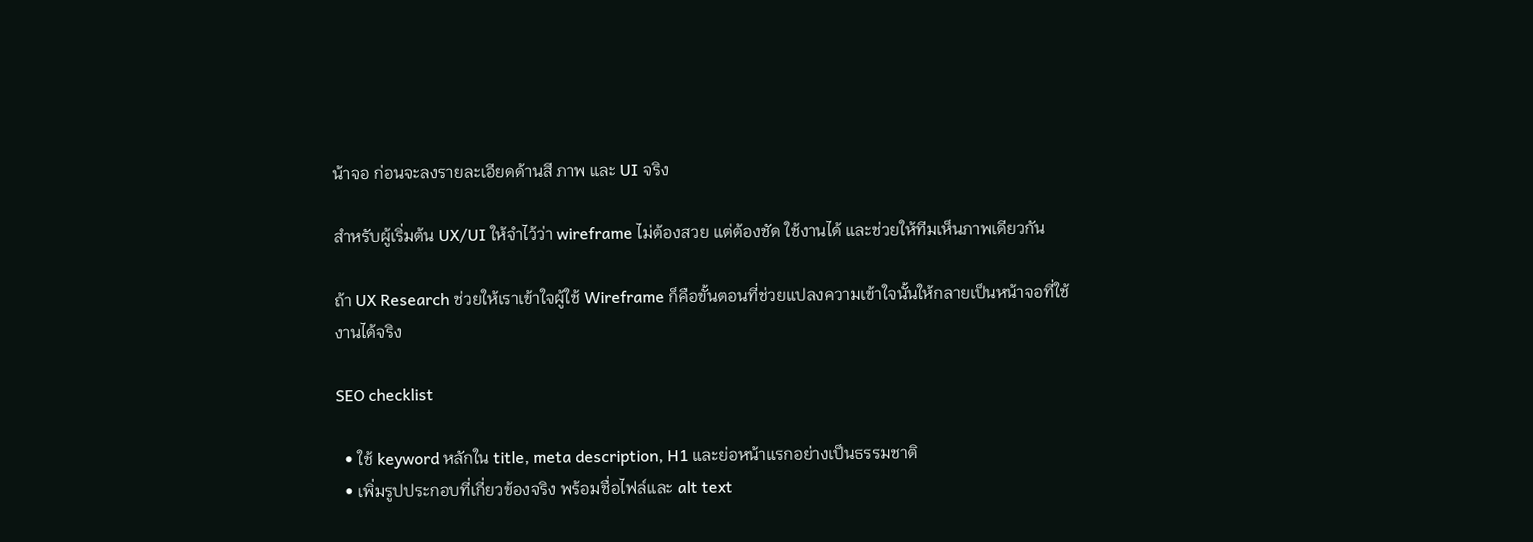น้าจอ ก่อนจะลงรายละเอียดด้านสี ภาพ และ UI จริง

สำหรับผู้เริ่มต้น UX/UI ให้จำไว้ว่า wireframe ไม่ต้องสวย แต่ต้องชัด ใช้งานได้ และช่วยให้ทีมเห็นภาพเดียวกัน

ถ้า UX Research ช่วยให้เราเข้าใจผู้ใช้ Wireframe ก็คือขั้นตอนที่ช่วยแปลงความเข้าใจนั้นให้กลายเป็นหน้าจอที่ใช้งานได้จริง

SEO checklist

  • ใช้ keyword หลักใน title, meta description, H1 และย่อหน้าแรกอย่างเป็นธรรมชาติ
  • เพิ่มรูปประกอบที่เกี่ยวข้องจริง พร้อมชื่อไฟล์และ alt text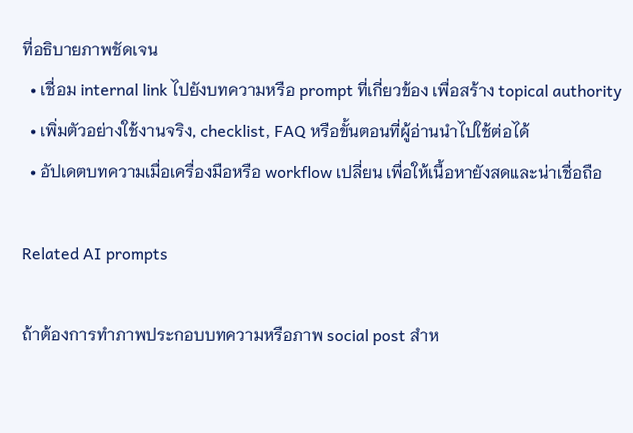ที่อธิบายภาพชัดเจน
  • เชื่อม internal link ไปยังบทความหรือ prompt ที่เกี่ยวข้อง เพื่อสร้าง topical authority
  • เพิ่มตัวอย่างใช้งานจริง, checklist, FAQ หรือขั้นตอนที่ผู้อ่านนำไปใช้ต่อได้
  • อัปเดตบทความเมื่อเครื่องมือหรือ workflow เปลี่ยน เพื่อให้เนื้อหายังสดและน่าเชื่อถือ

Related AI prompts

ถ้าต้องการทำภาพประกอบบทความหรือภาพ social post สำห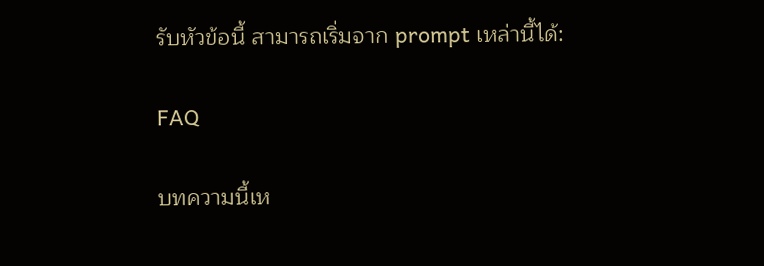รับหัวข้อนี้ สามารถเริ่มจาก prompt เหล่านี้ได้:

FAQ

บทความนี้เห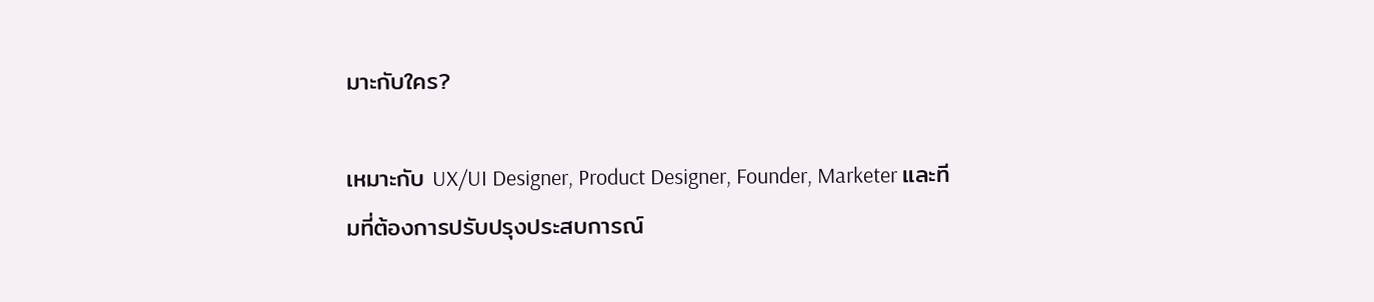มาะกับใคร?

เหมาะกับ UX/UI Designer, Product Designer, Founder, Marketer และทีมที่ต้องการปรับปรุงประสบการณ์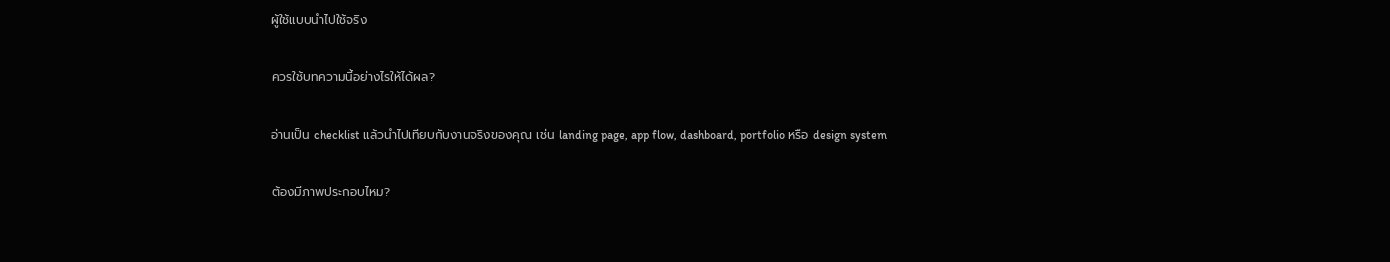ผู้ใช้แบบนำไปใช้จริง

ควรใช้บทความนี้อย่างไรให้ได้ผล?

อ่านเป็น checklist แล้วนำไปเทียบกับงานจริงของคุณ เช่น landing page, app flow, dashboard, portfolio หรือ design system

ต้องมีภาพประกอบไหม?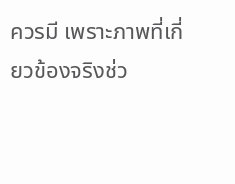ควรมี เพราะภาพที่เกี่ยวข้องจริงช่ว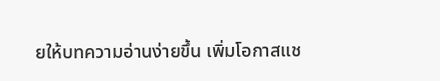ยให้บทความอ่านง่ายขึ้น เพิ่มโอกาสแช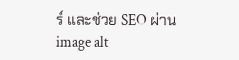ร์ และช่วย SEO ผ่าน image alt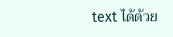text ได้ด้วย